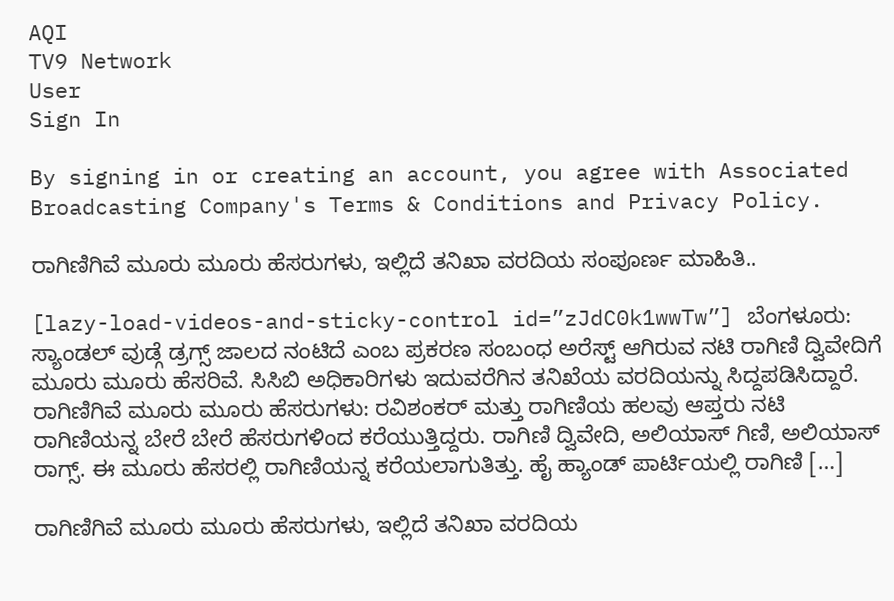AQI
TV9 Network
User
Sign In

By signing in or creating an account, you agree with Associated Broadcasting Company's Terms & Conditions and Privacy Policy.

ರಾಗಿಣಿಗಿವೆ ಮೂರು ಮೂರು ಹೆಸರುಗಳು, ಇಲ್ಲಿದೆ ತನಿಖಾ ವರದಿಯ ಸಂಪೂರ್ಣ ಮಾಹಿತಿ..

[lazy-load-videos-and-sticky-control id=”zJdC0k1wwTw”] ಬೆಂಗಳೂರು: ಸ್ಯಾಂಡಲ್ ವುಡ್ಗೆ ಡ್ರಗ್ಸ್ ಜಾಲದ ನಂಟಿದೆ ಎಂಬ ಪ್ರಕರಣ ಸಂಬಂಧ ಅರೆಸ್ಟ್ ಆಗಿರುವ ನಟಿ ರಾಗಿಣಿ ದ್ವಿವೇದಿಗೆ ಮೂರು ಮೂರು ಹೆಸರಿವೆ. ಸಿಸಿಬಿ ಅಧಿಕಾರಿಗಳು ಇದುವರೆಗಿನ ತನಿಖೆಯ ವರದಿಯನ್ನು ಸಿದ್ದಪಡಿಸಿದ್ದಾರೆ. ರಾಗಿಣಿಗಿವೆ ಮೂರು ಮೂರು ಹೆಸರುಗಳು: ರವಿಶಂಕರ್ ಮತ್ತು ರಾಗಿಣಿಯ ಹಲವು ಆಪ್ತರು ನಟಿ ರಾಗಿಣಿಯನ್ನ ಬೇರೆ ಬೇರೆ ಹೆಸರುಗಳಿಂದ ಕರೆಯುತ್ತಿದ್ದರು. ರಾಗಿಣಿ ದ್ವಿವೇದಿ, ಅಲಿಯಾಸ್ ಗಿಣಿ, ಅಲಿಯಾಸ್ ರಾಗ್ಸ್. ಈ ಮೂರು ಹೆಸರಲ್ಲಿ ರಾಗಿಣಿಯನ್ನ ಕರೆಯಲಾಗುತಿತ್ತು. ಹೈ ಹ್ಯಾಂಡ್ ಪಾರ್ಟಿಯಲ್ಲಿ ರಾಗಿಣಿ […]

ರಾಗಿಣಿಗಿವೆ ಮೂರು ಮೂರು ಹೆಸರುಗಳು, ಇಲ್ಲಿದೆ ತನಿಖಾ ವರದಿಯ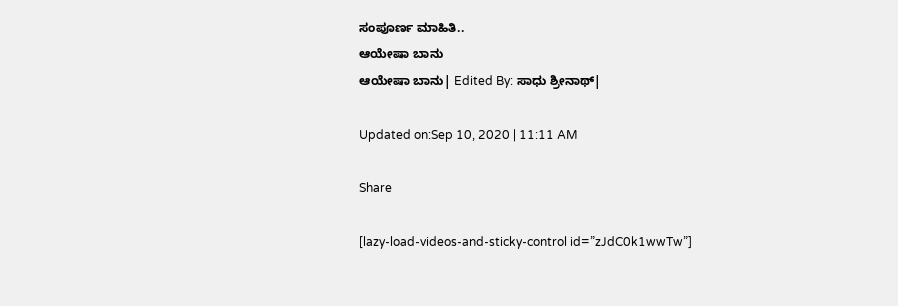ಸಂಪೂರ್ಣ ಮಾಹಿತಿ..
ಆಯೇಷಾ ಬಾನು
ಆಯೇಷಾ ಬಾನು| Edited By: ಸಾಧು ಶ್ರೀನಾಥ್|

Updated on:Sep 10, 2020 | 11:11 AM

Share

[lazy-load-videos-and-sticky-control id=”zJdC0k1wwTw”]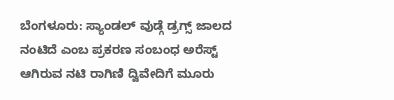ಬೆಂಗಳೂರು: ಸ್ಯಾಂಡಲ್ ವುಡ್ಗೆ ಡ್ರಗ್ಸ್ ಜಾಲದ ನಂಟಿದೆ ಎಂಬ ಪ್ರಕರಣ ಸಂಬಂಧ ಅರೆಸ್ಟ್ ಆಗಿರುವ ನಟಿ ರಾಗಿಣಿ ದ್ವಿವೇದಿಗೆ ಮೂರು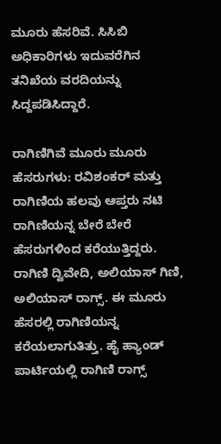ಮೂರು ಹೆಸರಿವೆ. ಸಿಸಿಬಿ ಅಧಿಕಾರಿಗಳು ಇದುವರೆಗಿನ ತನಿಖೆಯ ವರದಿಯನ್ನು ಸಿದ್ದಪಡಿಸಿದ್ದಾರೆ.

ರಾಗಿಣಿಗಿವೆ ಮೂರು ಮೂರು ಹೆಸರುಗಳು: ರವಿಶಂಕರ್ ಮತ್ತು ರಾಗಿಣಿಯ ಹಲವು ಆಪ್ತರು ನಟಿ ರಾಗಿಣಿಯನ್ನ ಬೇರೆ ಬೇರೆ ಹೆಸರುಗಳಿಂದ ಕರೆಯುತ್ತಿದ್ದರು. ರಾಗಿಣಿ ದ್ವಿವೇದಿ, ಅಲಿಯಾಸ್ ಗಿಣಿ, ಅಲಿಯಾಸ್ ರಾಗ್ಸ್. ಈ ಮೂರು ಹೆಸರಲ್ಲಿ ರಾಗಿಣಿಯನ್ನ ಕರೆಯಲಾಗುತಿತ್ತು. ಹೈ ಹ್ಯಾಂಡ್ ಪಾರ್ಟಿಯಲ್ಲಿ ರಾಗಿಣಿ ರಾಗ್ಸ್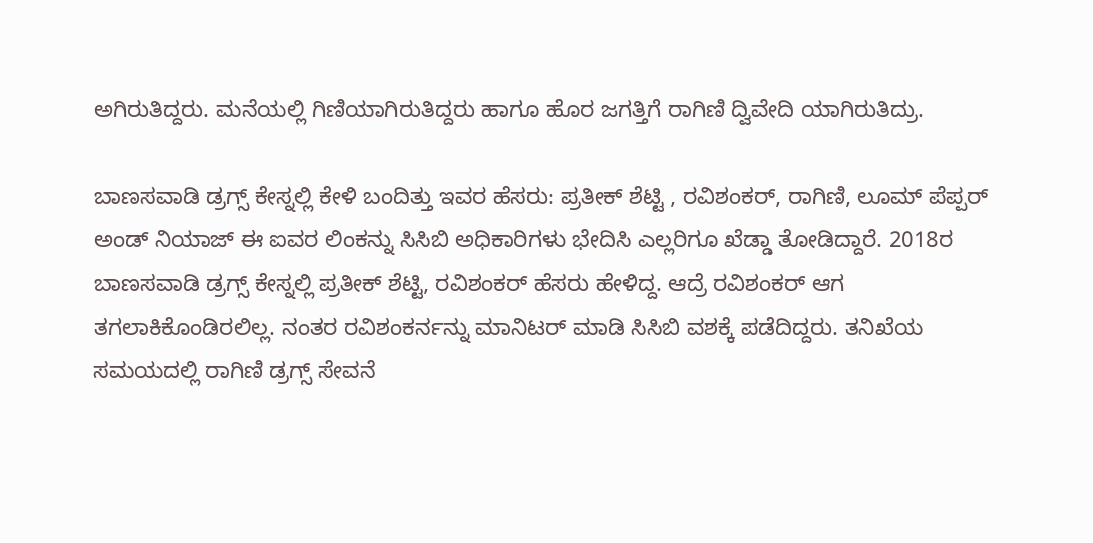ಅಗಿರುತಿದ್ದರು. ಮನೆಯಲ್ಲಿ ಗಿಣಿಯಾಗಿರುತಿದ್ದರು ಹಾಗೂ ಹೊರ ಜಗತ್ತಿಗೆ ರಾಗಿಣಿ ದ್ವಿವೇದಿ ಯಾಗಿರುತಿದ್ರು.

ಬಾಣಸವಾಡಿ ಡ್ರಗ್ಸ್ ಕೇಸ್ನಲ್ಲಿ ಕೇಳಿ ಬಂದಿತ್ತು ಇವರ ಹೆಸರು: ಪ್ರತೀಕ್ ಶೆಟ್ಟಿ , ರವಿಶಂಕರ್, ರಾಗಿಣಿ, ಲೂಮ್ ಪೆಪ್ಪರ್ ಅಂಡ್ ನಿಯಾಜ್ ಈ ಐವರ ಲಿಂಕನ್ನು ಸಿಸಿಬಿ ಅಧಿಕಾರಿಗಳು ಭೇದಿಸಿ ಎಲ್ಲರಿಗೂ ಖೆಡ್ಡಾ ತೋಡಿದ್ದಾರೆ. 2018ರ ಬಾಣಸವಾಡಿ ಡ್ರಗ್ಸ್ ಕೇಸ್ನಲ್ಲಿ ಪ್ರತೀಕ್ ಶೆಟ್ಟಿ, ರವಿಶಂಕರ್ ಹೆಸರು ಹೇಳಿದ್ದ. ಆದ್ರೆ ರವಿಶಂಕರ್ ಆಗ ತಗಲಾಕಿಕೊಂಡಿರಲಿಲ್ಲ. ನಂತರ ರವಿಶಂಕರ್ನನ್ನು ಮಾನಿಟರ್ ಮಾಡಿ ಸಿಸಿಬಿ ವಶಕ್ಕೆ ಪಡೆದಿದ್ದರು. ತನಿಖೆಯ ಸಮಯದಲ್ಲಿ ರಾಗಿಣಿ ಡ್ರಗ್ಸ್ ಸೇವನೆ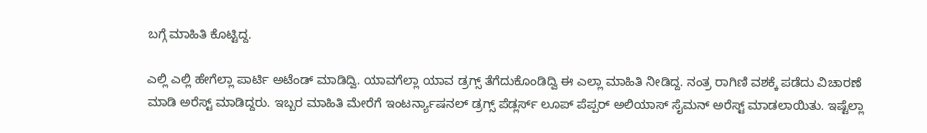ಬಗ್ಗೆ ಮಾಹಿತಿ ಕೊಟ್ಟಿದ್ದ.

ಎಲ್ಲಿ ಎಲ್ಲಿ ಹೇಗೆಲ್ಲಾ ಪಾರ್ಟಿ ಅಟೆಂಡ್ ಮಾಡಿದ್ವಿ. ಯಾವಗೆಲ್ಲಾ ಯಾವ ಡ್ರಗ್ಸ್ ತೆಗೆದುಕೊಂಡಿದ್ವಿ ಈ ಎಲ್ಲಾ ಮಾಹಿತಿ ನೀಡಿದ್ದ. ನಂತ್ರ ರಾಗಿಣಿ ವಶಕ್ಕೆ ಪಡೆದು ವಿಚಾರಣೆ ಮಾಡಿ ಅರೆಸ್ಟ್ ಮಾಡಿದ್ದರು. ಇಬ್ಬರ ಮಾಹಿತಿ ಮೇರೆಗೆ ಇಂಟರ್ನ್ಯಾಷನಲ್ ಡ್ರಗ್ಸ್ ಪೆಡ್ಲರ್ಸ್ ಲೂಪ್ ಪೆಪ್ಪರ್ ಅಲಿಯಾಸ್ ಸೈಮನ್ ಅರೆಸ್ಟ್ ಮಾಡಲಾಯಿತು. ಇಷ್ಟೆಲ್ಲಾ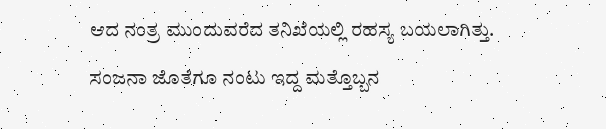ಆದ ನಂತ್ರ ಮುಂದುವರೆದ ತನಿಖೆಯಲ್ಲಿ ರಹಸ್ಯ ಬಯಲಾಗಿತ್ತು.

ಸಂಜನಾ ಜೊತೆಗೂ ನಂಟು ಇದ್ದ ಮತ್ತೊಬ್ಬನ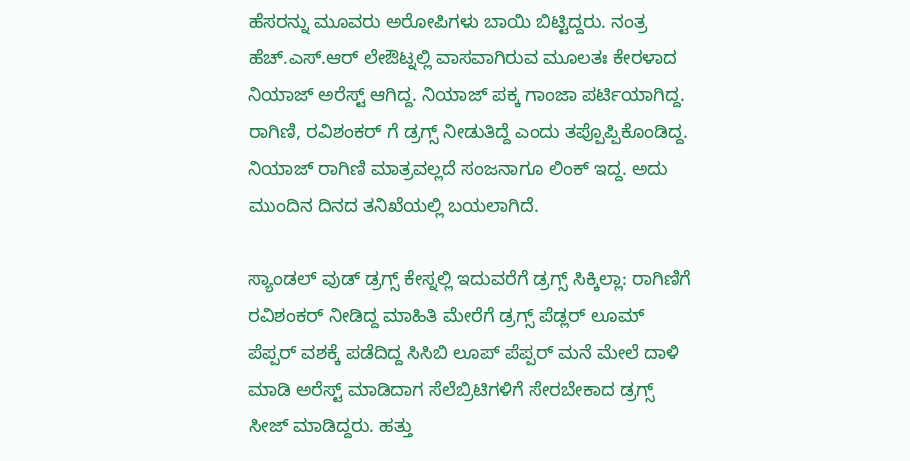ಹೆಸರನ್ನು ಮೂವರು ಅರೋಪಿಗಳು ಬಾಯಿ ಬಿಟ್ಟಿದ್ದರು. ನಂತ್ರ ಹೆಚ್.ಎಸ್.ಆರ್ ಲೇಔಟ್ನಲ್ಲಿ ವಾಸವಾಗಿರುವ ಮೂಲತಃ ಕೇರಳಾದ ನಿಯಾಜ್ ಅರೆಸ್ಟ್ ಆಗಿದ್ದ. ನಿಯಾಜ್ ಪಕ್ಕ ಗಾಂಜಾ ಪರ್ಟಿಯಾಗಿದ್ದ. ರಾಗಿಣಿ, ರವಿಶಂಕರ್ ಗೆ ಡ್ರಗ್ಸ್ ನೀಡುತಿದ್ದೆ ಎಂದು ತಪ್ಪೊಪ್ಪಿಕೊಂಡಿದ್ದ. ನಿಯಾಜ್ ರಾಗಿಣಿ ಮಾತ್ರವಲ್ಲದೆ ಸಂಜನಾಗೂ ಲಿಂಕ್ ಇದ್ದ. ಅದು ಮುಂದಿನ ದಿನದ ತನಿಖೆಯಲ್ಲಿ ಬಯಲಾಗಿದೆ.

ಸ್ಯಾಂಡಲ್ ವುಡ್ ಡ್ರಗ್ಸ್ ಕೇಸ್ನಲ್ಲಿ ಇದುವರೆಗೆ ಡ್ರಗ್ಸ್ ಸಿಕ್ಕಿಲ್ಲಾ: ರಾಗಿಣಿಗೆ ರವಿಶಂಕರ್ ನೀಡಿದ್ದ ಮಾಹಿತಿ ಮೇರೆಗೆ ಡ್ರಗ್ಸ್ ಪೆಡ್ಲರ್ ಲೂಮ್ ಪೆಪ್ಪರ್ ವಶಕ್ಕೆ ಪಡೆದಿದ್ದ ಸಿಸಿಬಿ ಲೂಪ್ ಪೆಪ್ಪರ್ ಮನೆ ಮೇಲೆ ದಾಳಿ ಮಾಡಿ ಅರೆಸ್ಟ್ ಮಾಡಿದಾಗ ಸೆಲೆಬ್ರಿಟಿಗಳಿಗೆ ಸೇರಬೇಕಾದ ಡ್ರಗ್ಸ್ ಸೀಜ್ ಮಾಡಿದ್ದರು. ಹತ್ತು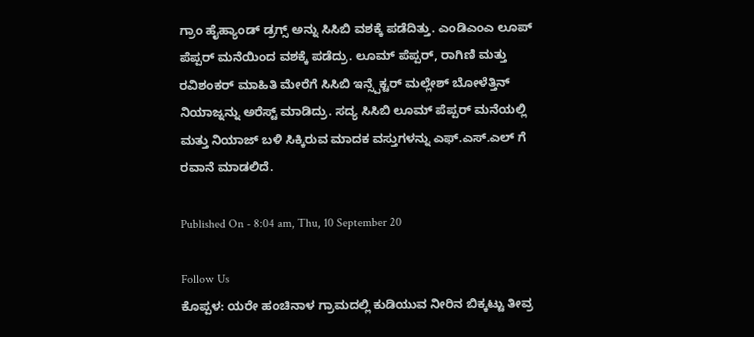ಗ್ರಾಂ ಹೈಹ್ಯಾಂಡ್ ಡ್ರಗ್ಸ್ ಅನ್ನು ಸಿಸಿಬಿ ವಶಕ್ಕೆ ಪಡೆದಿತ್ತು. ಎಂಡಿಎಂಎ ಲೂಪ್ ಪೆಪ್ಪರ್ ಮನೆಯಿಂದ ವಶಕ್ಕೆ ಪಡೆದ್ರು. ಲೂಮ್ ಪೆಪ್ಪರ್, ರಾಗಿಣಿ ಮತ್ತು ರವಿಶಂಕರ್ ಮಾಹಿತಿ ಮೇರೆಗೆ ಸಿಸಿಬಿ ಇನ್ಸ್ಪೆಕ್ಟರ್ ಮಲ್ಲೇಶ್ ಬೋಳೆತ್ತಿನ್ ನಿಯಾಜ್ನನ್ನು ಅರೆಸ್ಟ್ ಮಾಡಿದ್ರು. ಸದ್ಯ ಸಿಸಿಬಿ ಲೂಮ್ ಪೆಪ್ಪರ್ ಮನೆಯಲ್ಲಿ ಮತ್ತು ನಿಯಾಜ್ ಬಳಿ ಸಿಕ್ಕಿರುವ ಮಾದಕ ವಸ್ತುಗಳನ್ನು ಎಫ್.ಎಸ್.ಎಲ್ ಗೆ ರವಾನೆ ಮಾಡಲಿದೆ.

Published On - 8:04 am, Thu, 10 September 20

Follow Us
ಕೊಪ್ಪಳ: ಯರೇ ಹಂಚಿನಾಳ ಗ್ರಾಮದಲ್ಲಿ ಕುಡಿಯುವ ನೀರಿನ ಬಿಕ್ಕಟ್ಟು ತೀವ್ರ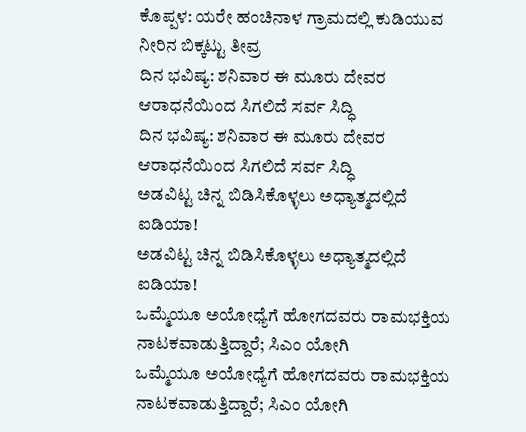ಕೊಪ್ಪಳ: ಯರೇ ಹಂಚಿನಾಳ ಗ್ರಾಮದಲ್ಲಿ ಕುಡಿಯುವ ನೀರಿನ ಬಿಕ್ಕಟ್ಟು ತೀವ್ರ
ದಿನ ಭವಿಷ್ಯ: ಶನಿವಾರ ಈ ಮೂರು ದೇವರ ಆರಾಧನೆಯಿಂದ ಸಿಗಲಿದೆ ಸರ್ವ ಸಿದ್ಧಿ
ದಿನ ಭವಿಷ್ಯ: ಶನಿವಾರ ಈ ಮೂರು ದೇವರ ಆರಾಧನೆಯಿಂದ ಸಿಗಲಿದೆ ಸರ್ವ ಸಿದ್ಧಿ
ಅಡವಿಟ್ಟ ಚಿನ್ನ ಬಿಡಿಸಿಕೊಳ್ಳಲು ಅಧ್ಯಾತ್ಮದಲ್ಲಿದೆ ಐಡಿಯಾ!
ಅಡವಿಟ್ಟ ಚಿನ್ನ ಬಿಡಿಸಿಕೊಳ್ಳಲು ಅಧ್ಯಾತ್ಮದಲ್ಲಿದೆ ಐಡಿಯಾ!
ಒಮ್ಮೆಯೂ ಅಯೋಧ್ಯೆಗೆ ಹೋಗದವರು ರಾಮಭಕ್ತಿಯ ನಾಟಕವಾಡುತ್ತಿದ್ದಾರೆ; ಸಿಎಂ ಯೋಗಿ
ಒಮ್ಮೆಯೂ ಅಯೋಧ್ಯೆಗೆ ಹೋಗದವರು ರಾಮಭಕ್ತಿಯ ನಾಟಕವಾಡುತ್ತಿದ್ದಾರೆ; ಸಿಎಂ ಯೋಗಿ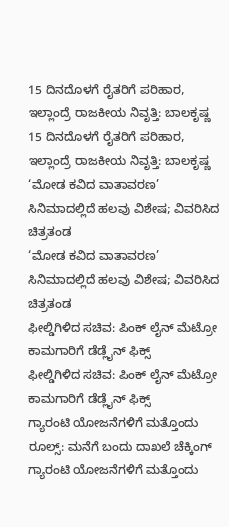15 ದಿನದೊಳಗೆ ರೈತರಿಗೆ ಪರಿಹಾರ, ಇಲ್ಲಾಂದ್ರೆ ರಾಜಕೀಯ ನಿವೃತ್ತಿ: ಬಾಲಕೃಷ್ಣ
15 ದಿನದೊಳಗೆ ರೈತರಿಗೆ ಪರಿಹಾರ, ಇಲ್ಲಾಂದ್ರೆ ರಾಜಕೀಯ ನಿವೃತ್ತಿ: ಬಾಲಕೃಷ್ಣ
‘ಮೋಡ ಕವಿದ ವಾತಾವರಣ’ ಸಿನಿಮಾದಲ್ಲಿದೆ ಹಲವು ವಿಶೇಷ; ವಿವರಿಸಿದ ಚಿತ್ರತಂಡ
‘ಮೋಡ ಕವಿದ ವಾತಾವರಣ’ ಸಿನಿಮಾದಲ್ಲಿದೆ ಹಲವು ವಿಶೇಷ; ವಿವರಿಸಿದ ಚಿತ್ರತಂಡ
ಫೀಲ್ಡಿಗಿಳಿದ ಸಚಿವ: ಪಿಂಕ್ ಲೈನ್ ಮೆಟ್ರೋ ಕಾಮಗಾರಿಗೆ ಡೆಡ್ಲೈನ್ ಫಿಕ್ಸ್
ಫೀಲ್ಡಿಗಿಳಿದ ಸಚಿವ: ಪಿಂಕ್ ಲೈನ್ ಮೆಟ್ರೋ ಕಾಮಗಾರಿಗೆ ಡೆಡ್ಲೈನ್ ಫಿಕ್ಸ್
ಗ್ಯಾರಂಟಿ ಯೋಜನೆಗಳಿಗೆ ಮತ್ತೊಂದು ರೂಲ್ಸ್: ಮನೆಗೆ ಬಂದು ದಾಖಲೆ ಚೆಕ್ಕಿಂಗ್
ಗ್ಯಾರಂಟಿ ಯೋಜನೆಗಳಿಗೆ ಮತ್ತೊಂದು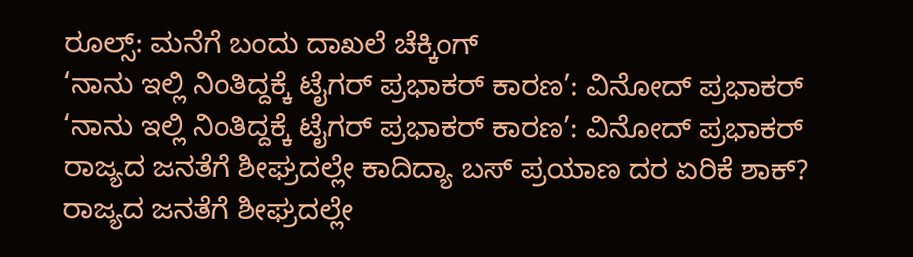ರೂಲ್ಸ್: ಮನೆಗೆ ಬಂದು ದಾಖಲೆ ಚೆಕ್ಕಿಂಗ್
‘ನಾನು ಇಲ್ಲಿ ನಿಂತಿದ್ದಕ್ಕೆ ಟೈಗರ್ ಪ್ರಭಾಕರ್ ಕಾರಣ’: ವಿನೋದ್ ಪ್ರಭಾಕರ್
‘ನಾನು ಇಲ್ಲಿ ನಿಂತಿದ್ದಕ್ಕೆ ಟೈಗರ್ ಪ್ರಭಾಕರ್ ಕಾರಣ’: ವಿನೋದ್ ಪ್ರಭಾಕರ್
ರಾಜ್ಯದ ಜನತೆಗೆ ಶೀಘ್ರದಲ್ಲೇ ಕಾದಿದ್ಯಾ ಬಸ್ ಪ್ರಯಾಣ ದರ ಏರಿಕೆ ಶಾಕ್?
ರಾಜ್ಯದ ಜನತೆಗೆ ಶೀಘ್ರದಲ್ಲೇ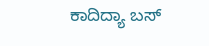ಕಾದಿದ್ಯಾ ಬಸ್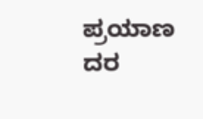ಪ್ರಯಾಣ ದರ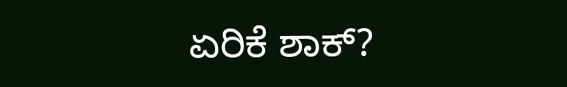ಏರಿಕೆ ಶಾಕ್?